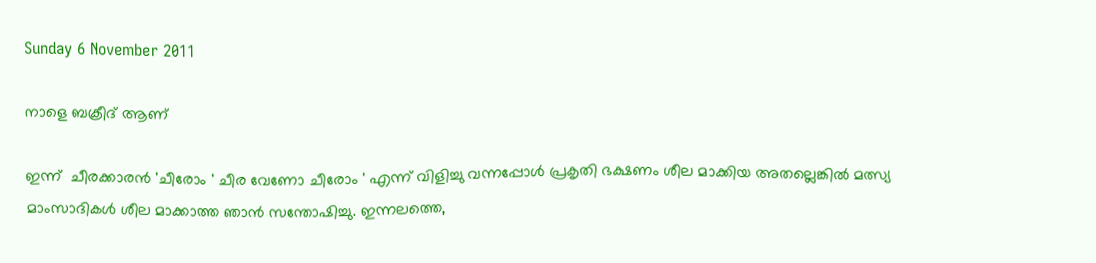Sunday 6 November 2011

നാളെ ബക്രീദ് ആണ്

ഇന്ന്  ചീരക്കാരന്‍ 'ചീരോം ' ചീര വേണോ ചീരോം ' എന്ന് വിളിച്ചു വന്നപ്പോള്‍ പ്രകൃതി ഭക്ഷണം ശീല മാക്കിയ അതല്ലെങ്കില്‍ മത്സ്യ മാംസാദികള്‍ ശീല മാക്കാത്ത ഞാന്‍ സന്തോഷിച്ചു. ഇന്നലത്തെ,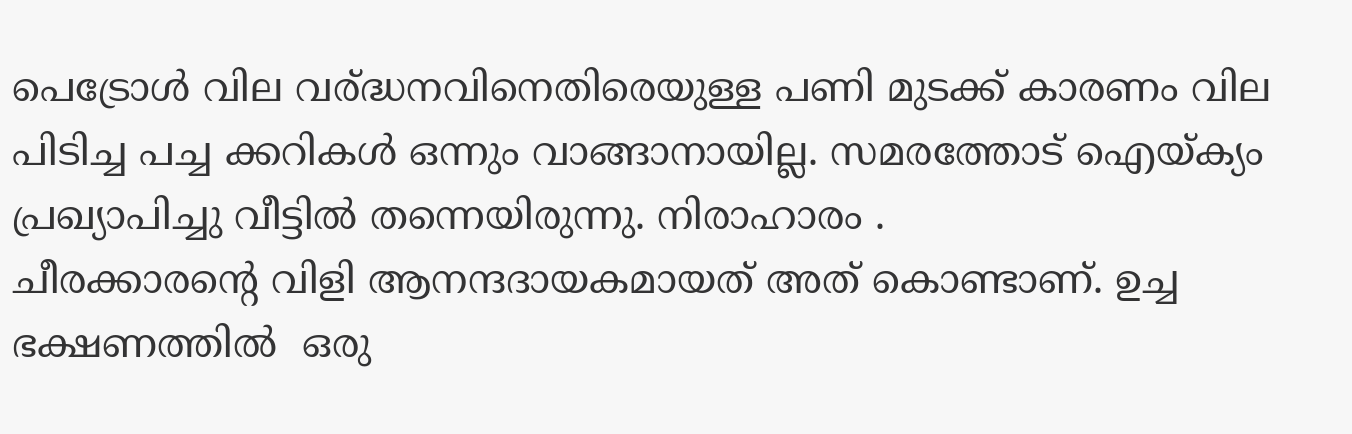പെട്രോള്‍ വില വര്ദ്ധനവിനെതിരെയുള്ള പണി മുടക്ക് കാരണം വില പിടിച്ച പച്ച ക്കറികള്‍ ഒന്നും വാങ്ങാനായില്ല. സമരത്തോട് ഐയ്ക്യം പ്രഖ്യാപിച്ചു വീട്ടില്‍ തന്നെയിരുന്നു. നിരാഹാരം .
ചീരക്കാരന്റെ വിളി ആനന്ദദായകമായത് അത് കൊണ്ടാണ്. ഉച്ച ഭക്ഷണത്തില്‍  ഒരു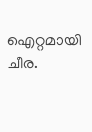ഐറ്റമായി ചീര.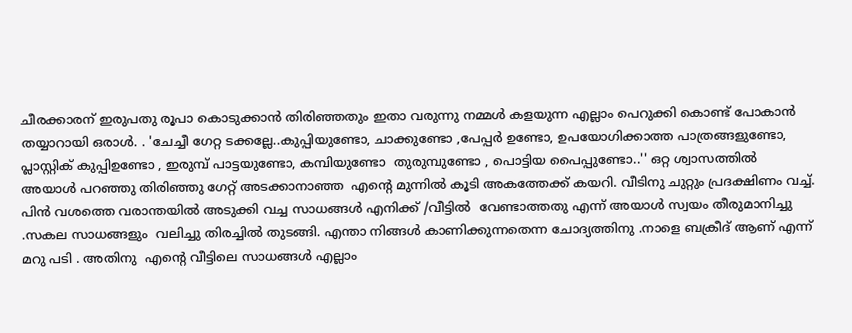ചീരക്കാരന് ഇരുപതു രൂപാ കൊടുക്കാന്‍ തിരിഞ്ഞതും ഇതാ വരുന്നു നമ്മള്‍ കളയുന്ന എല്ലാം പെറുക്കി കൊണ്ട് പോകാന്‍ തയ്യാറായി ഒരാള്‍. . 'ചേച്ചീ ഗേറ്റ ടക്കല്ലേ..കുപ്പിയുണ്ടോ, ചാക്കുണ്ടോ ,പേപ്പര്‍ ഉണ്ടോ, ഉപയോഗിക്കാത്ത പാത്രങ്ങളുണ്ടോ, പ്ലാസ്റ്റിക്‌ കുപ്പിഉണ്ടോ , ഇരുമ്പ് പാട്ടയുണ്ടോ, കമ്പിയുണ്ടോ  തുരുമ്പുണ്ടോ , പൊട്ടിയ പൈപ്പുണ്ടോ..'' ഒറ്റ ശ്വാസത്തില്‍ അയാള്‍ പറഞ്ഞു തിരിഞ്ഞു ഗേറ്റ് അടക്കാനാഞ്ഞ  എന്റെ മുന്നില്‍ കൂടി അകത്തേക്ക് കയറി. വീടിനു ചുറ്റും പ്രദക്ഷിണം വച്ച്. പിന്‍ വശത്തെ വരാന്തയില്‍ അടുക്കി വച്ച സാധങ്ങള്‍ എനിക്ക് /വീട്ടില്‍  വേണ്ടാത്തതു എന്ന് അയാള്‍ സ്വയം തീരുമാനിച്ചു .സകല സാധങ്ങളും  വലിച്ചു തിരച്ചില്‍ തുടങ്ങി. എന്താ നിങ്ങള്‍ കാണിക്കുന്നതെന്ന ചോദ്യത്തിനു .നാളെ ബക്രീദ് ആണ് എന്ന് മറു പടി . അതിനു  എന്റെ വീട്ടിലെ സാധങ്ങള്‍ എല്ലാം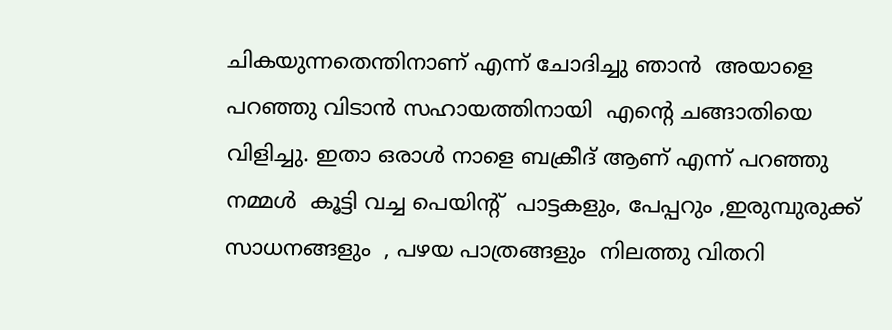ചികയുന്നതെന്തിനാണ് എന്ന് ചോദിച്ചു ഞാന്‍  അയാളെ പറഞ്ഞു വിടാന്‍ സഹായത്തിനായി  എന്റെ ചങ്ങാതിയെ വിളിച്ചു. ഇതാ ഒരാള്‍ നാളെ ബക്രീദ് ആണ് എന്ന് പറഞ്ഞു നമ്മള്‍  കൂട്ടി വച്ച പെയിന്റ്  പാട്ടകളും, പേപ്പറും ,ഇരുമ്പുരുക്ക് സാധനങ്ങളും  , പഴയ പാത്രങ്ങളും  നിലത്തു വിതറി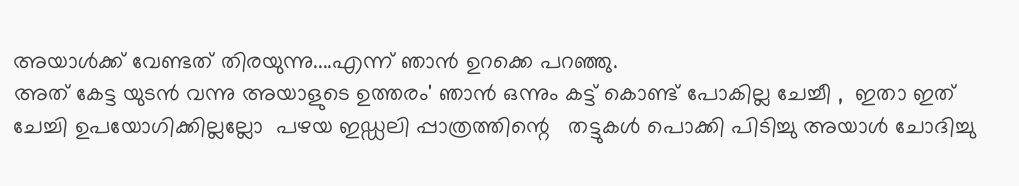അയാള്‍ക്ക്‌ വേണ്ടത് തിരയുന്നു....എന്ന് ഞാന്‍ ഉറക്കെ പറഞ്ഞു.
അത് കേട്ട യുടന്‍ വന്നു അയാളുടെ ഉത്തരം' ഞാന്‍ ഒന്നും കട്ട് കൊണ്ട് പോകില്ല ചേച്ചീ ,  ഇതാ ഇത് ചേച്ചി ഉപയോഗിക്കില്ലല്ലോ  പഴയ ഇഡ്ഡലി പ്പാത്രത്തിന്റെ   തട്ടുകള്‍ പൊക്കി പിടിച്ചു അയാള്‍ ചോദിച്ചു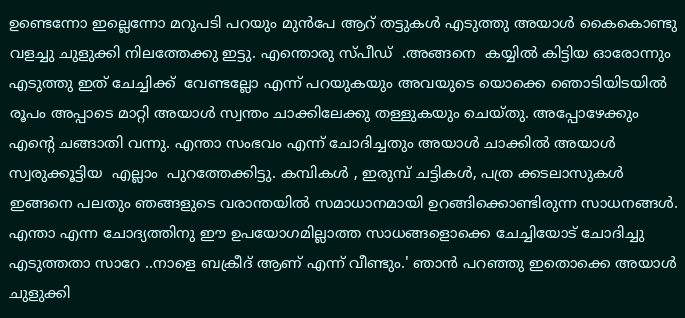ഉണ്ടെന്നോ ഇല്ലെന്നോ മറുപടി പറയും മുന്‍പേ ആറ് തട്ടുകള്‍ എടുത്തു അയാള്‍ കൈകൊണ്ടു വളച്ചു ചുളുക്കി നിലത്തേക്കു ഇട്ടു. എന്തൊരു സ്പീഡ്  .അങ്ങനെ  കയ്യില്‍ കിട്ടിയ ഓരോന്നും എടുത്തു ഇത് ചേച്ചിക്ക്  വേണ്ടല്ലോ എന്ന് പറയുകയും അവയുടെ യൊക്കെ ഞൊടിയിടയില്‍ രൂപം അപ്പാടെ മാറ്റി അയാള്‍ സ്വന്തം ചാക്കിലേക്കു തള്ളുകയും ചെയ്തു. അപ്പോഴേക്കും എന്റെ ചങ്ങാതി വന്നു. എന്താ സംഭവം എന്ന് ചോദിച്ചതും അയാള്‍ ചാക്കില്‍ അയാള്‍ സ്വരുക്കൂട്ടിയ  എല്ലാം  പുറത്തേക്കിട്ടു. കമ്പികള്‍ , ഇരുമ്പ് ചട്ടികള്‍, പത്ര ക്കടലാസുകള്‍  ഇങ്ങനെ പലതും ഞങ്ങളുടെ വരാന്തയില്‍ സമാധാനമായി ഉറങ്ങിക്കൊണ്ടിരുന്ന സാധനങ്ങള്‍. എന്താ എന്ന ചോദ്യത്തിനു ഈ ഉപയോഗമില്ലാത്ത സാധങ്ങളൊക്കെ ചേച്ചിയോട് ചോദിച്ചു എടുത്തതാ സാറേ ..നാളെ ബക്രീദ് ആണ് എന്ന് വീണ്ടും.' ഞാന്‍ പറഞ്ഞു ഇതൊക്കെ അയാള്‍ ചുളുക്കി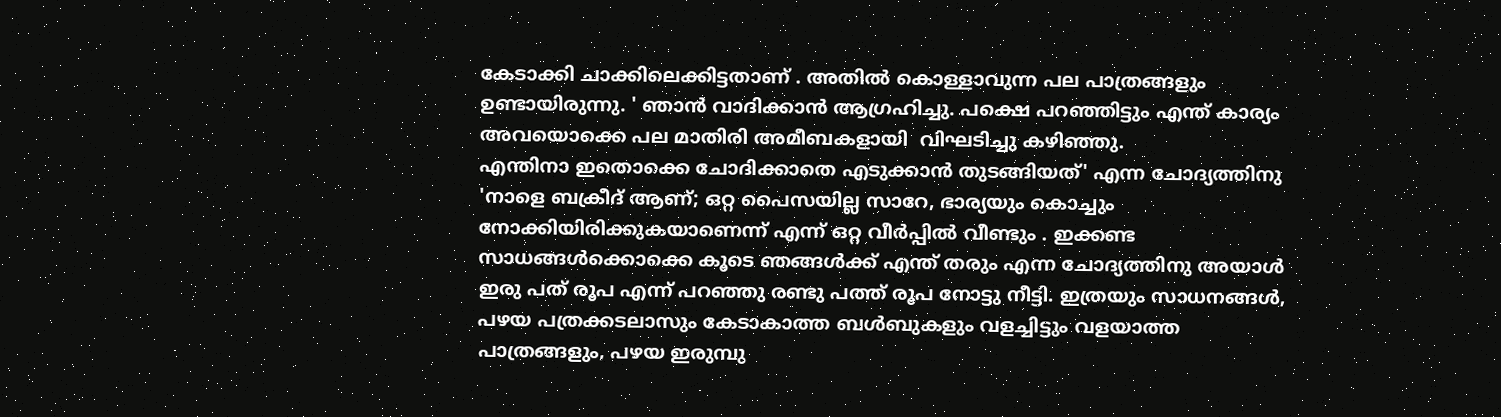കേടാക്കി ചാക്കിലെക്കിട്ടതാണ് . അതില്‍ കൊള്ളാവുന്ന പല പാത്രങ്ങളും ഉണ്ടായിരുന്നു. ' ഞാന്‍ വാദിക്കാന്‍ ആഗ്രഹിച്ചു. പക്ഷെ പറഞ്ഞിട്ടും എന്ത് കാര്യം അവയൊക്കെ പല മാതിരി അമീബകളായി  വിഘടിച്ചു കഴിഞ്ഞു.
എന്തിനാ ഇതൊക്കെ ചോദിക്കാതെ എടുക്കാന്‍ തുടങ്ങിയത്' എന്ന ചോദ്യത്തിനു 'നാളെ ബക്രീദ് ആണ്; ഒറ്റ പൈസയില്ല സാറേ, ഭാര്യയും കൊച്ചും നോക്കിയിരിക്കുകയാണെന്ന് എന്ന് ഒറ്റ വീര്‍പ്പില്‍ വീണ്ടും . ഇക്കണ്ട സാധങ്ങള്‍ക്കൊക്കെ കൂടെ ഞങ്ങള്‍ക്ക് എന്ത് തരും എന്ന ചോദ്യത്തിനു അയാള്‍ ഇരു പത് രൂപ എന്ന് പറഞ്ഞു രണ്ടു പത്ത് രൂപ നോട്ടു നീട്ടി. ഇത്രയും സാധനങ്ങള്‍, പഴയ പത്രക്കടലാസും കേടാകാത്ത ബള്‍ബുകളും വളച്ചിട്ടും വളയാത്ത പാത്രങ്ങളും, പഴയ ഇരുമ്പു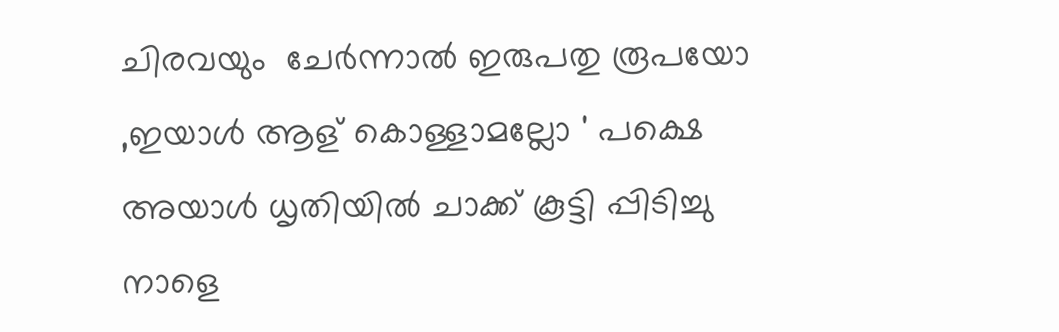ചിരവയും  ചേര്‍ന്നാല്‍ ഇരുപതു രൂപയോ ,ഇയാള്‍ ആള് കൊള്ളാമല്ലോ ' പക്ഷെ അയാള്‍ ധൃതിയില്‍ ചാക്ക് കൂട്ടി പ്പിടിച്ചു നാളെ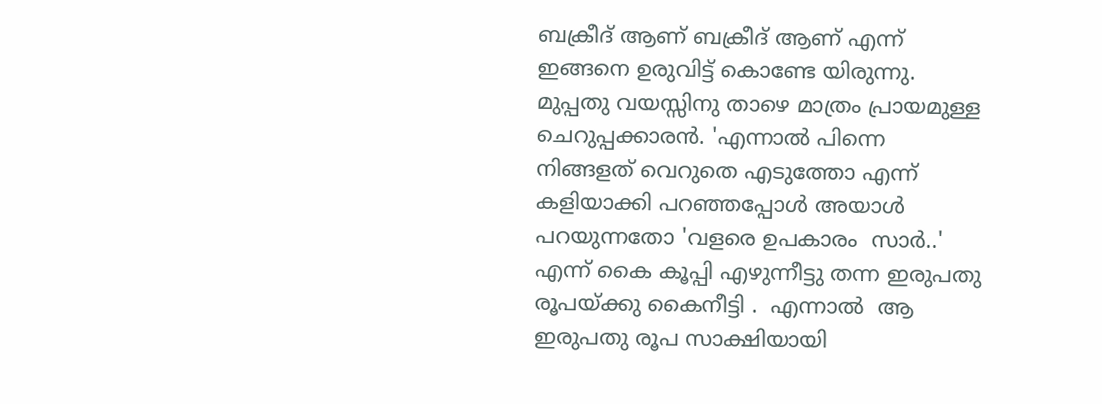ബക്രീദ് ആണ് ബക്രീദ് ആണ് എന്ന് ഇങ്ങനെ ഉരുവിട്ട് കൊണ്ടേ യിരുന്നു. മുപ്പതു വയസ്സിനു താഴെ മാത്രം പ്രായമുള്ള ചെറുപ്പക്കാരന്‍. 'എന്നാല്‍ പിന്നെ നിങ്ങളത് വെറുതെ എടുത്തോ എന്ന് കളിയാക്കി പറഞ്ഞപ്പോള്‍ അയാള്‍ പറയുന്നതോ 'വളരെ ഉപകാരം  സാര്‍..' എന്ന് കൈ കൂപ്പി എഴുന്നീട്ടു തന്ന ഇരുപതു രൂപയ്ക്കു കൈനീട്ടി .  എന്നാല്‍  ആ ഇരുപതു രൂപ സാക്ഷിയായി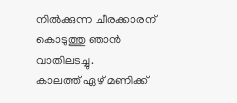നില്‍ക്കുന്ന ചീരക്കാരന് കൊടുത്തു ഞാന്‍ വാതിലടച്ചു.
കാലത്ത് ഏഴ് മണിക്ക്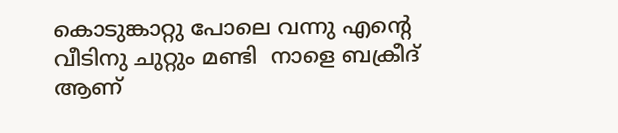കൊടുങ്കാറ്റു പോലെ വന്നു എന്റെ വീടിനു ചുറ്റും മണ്ടി  നാളെ ബക്രീദ് ആണ്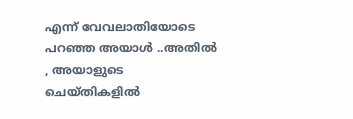എന്ന് വേവലാതിയോടെ പറഞ്ഞ അയാള്‍ ..അതില്‍ , അയാളുടെ ചെയ്തികളില്‍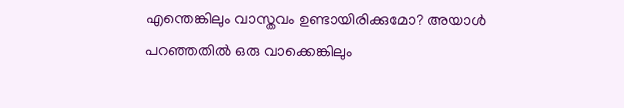എന്തെങ്കിലും വാസ്തവം ഉണ്ടായിരിക്കുമോ? അയാള്‍ പറഞ്ഞതില്‍ ഒരു വാക്കെങ്കിലും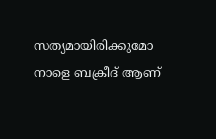സത്യമായിരിക്കുമോ നാളെ ബക്രീദ് ആണ്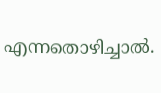എന്നതൊഴിച്ചാല്‍.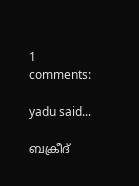1 comments:

yadu said...

ബക്രീദ്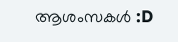ആശംസകള്‍ :D